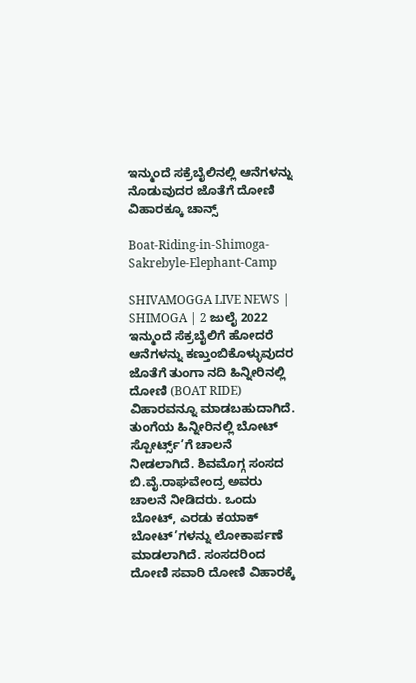ಇನ್ಮುಂದೆ ಸಕ್ರೆಬೈಲಿನಲ್ಲಿ ಆನೆಗಳನ್ನು ನೊಡುವುದರ ಜೊತೆಗೆ ದೋಣಿ ವಿಹಾರಕ್ಕೂ ಚಾನ್ಸ್

Boat-Riding-in-Shimoga-Sakrebyle-Elephant-Camp

SHIVAMOGGA LIVE NEWS | SHIMOGA | 2 ಜುಲೈ 2022 ಇನ್ಮುಂದೆ ಸೆಕ್ರಬೈಲಿಗೆ ಹೋದರೆ ಆನೆಗಳನ್ನು ಕಣ್ತುಂಬಿಕೊಳ್ಳುವುದರ ಜೊತೆಗೆ ತುಂಗಾ ನದಿ ಹಿನ್ನೀರಿನಲ್ಲಿ ದೋಣಿ (BOAT RIDE) ವಿಹಾರವನ್ನೂ ಮಾಡಬಹುದಾಗಿದೆ. ತುಂಗೆಯ ಹಿನ್ನೀರಿನಲ್ಲಿ ಬೋಟ್ ಸ್ಪೋರ್ಟ್ಸ್’ಗೆ ಚಾಲನೆ ನೀಡಲಾಗಿದೆ. ಶಿವಮೊಗ್ಗ ಸಂಸದ ಬಿ.ವೈ.ರಾಘವೇಂದ್ರ ಅವರು ಚಾಲನೆ ನೀಡಿದರು. ಒಂದು ಬೋಟ್, ಎರಡು ಕಯಾಕ್ ಬೋಟ್’ಗಳನ್ನು ಲೋಕಾರ್ಪಣೆ ಮಾಡಲಾಗಿದೆ. ಸಂಸದರಿಂದ ದೋಣಿ ಸವಾರಿ ದೋಣಿ ವಿಹಾರಕ್ಕೆ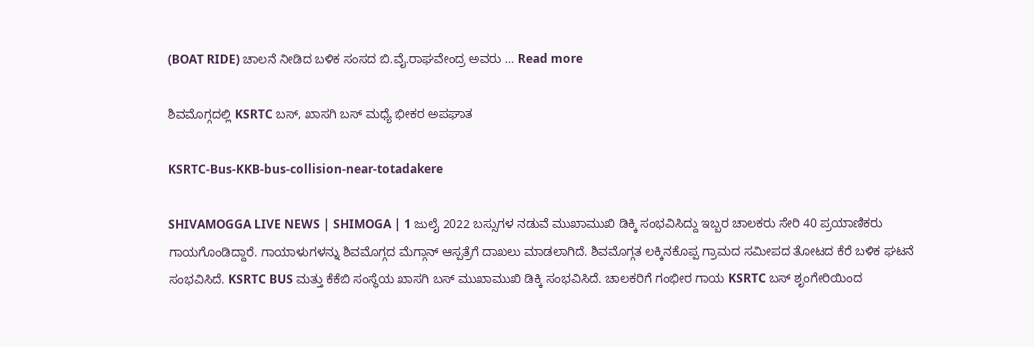(BOAT RIDE) ಚಾಲನೆ ನೀಡಿದ ಬಳಿಕ ಸಂಸದ ಬಿ.ವೈ.ರಾಘವೇಂದ್ರ ಅವರು … Read more

ಶಿವಮೊಗ್ಗದಲ್ಲಿ KSRTC ಬಸ್, ಖಾಸಗಿ ಬಸ್ ಮಧ್ಯೆ ಭೀಕರ ಅಪಘಾತ

KSRTC-Bus-KKB-bus-collision-near-totadakere

SHIVAMOGGA LIVE NEWS | SHIMOGA | 1 ಜುಲೈ 2022 ಬಸ್ಸುಗಳ ನಡುವೆ ಮುಖಾಮುಖಿ ಡಿಕ್ಕಿ ಸಂಭವಿಸಿದ್ದು ಇಬ್ಬರ ಚಾಲಕರು ಸೇರಿ 40 ಪ್ರಯಾಣಿಕರು ಗಾಯಗೊಂಡಿದ್ದಾರೆ. ಗಾಯಾಳುಗಳನ್ನು ಶಿವಮೊಗ್ಗದ ಮೆಗ್ಗಾನ್ ಆಸ್ಪತ್ರೆಗೆ ದಾಖಲು ಮಾಡಲಾಗಿದೆ. ಶಿವಮೊಗ್ಗತ ಲಕ್ಕಿನಕೊಪ್ಪ ಗ್ರಾಮದ ಸಮೀಪದ ತೋಟದ ಕೆರೆ ಬಳಿಕ ಘಟನೆ ಸಂಭವಿಸಿದೆ. KSRTC BUS ಮತ್ತು ಕೆಕೆಬಿ ಸಂಸ್ಥೆಯ ಖಾಸಗಿ ಬಸ್ ಮುಖಾಮುಖಿ ಡಿಕ್ಕಿ ಸಂಭವಿಸಿದೆ. ಚಾಲಕರಿಗೆ ಗಂಭೀರ ಗಾಯ KSRTC ಬಸ್ ಶೃಂಗೇರಿಯಿಂದ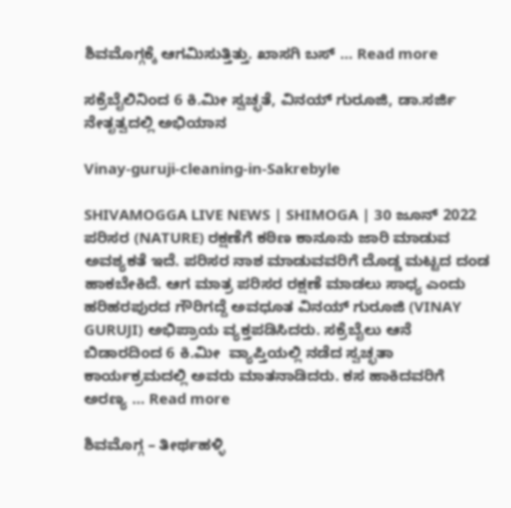ಶಿವಮೊಗ್ಗಕ್ಕೆ ಆಗಮಿಸುತ್ತಿತ್ತು. ಖಾಸಗಿ ಬಸ್ … Read more

ಸಕ್ರೆಬೈಲಿನಿಂದ 6 ಕಿ.ಮೀ ಸ್ವಚ್ಛತೆ, ವಿನಯ್ ಗುರೂಜಿ, ಡಾ.ಸರ್ಜಿ ನೇತೃತ್ವದಲ್ಲಿ ಅಭಿಯಾನ

Vinay-guruji-cleaning-in-Sakrebyle

SHIVAMOGGA LIVE NEWS | SHIMOGA | 30 ಜೂನ್ 2022 ಪರಿಸರ (NATURE) ರಕ್ಷಣೆಗೆ ಕಠಿಣ ಕಾನೂನು ಜಾರಿ ಮಾಡುವ ಅವಶ್ಯಕತೆ ಇದೆ. ಪರಿಸರ ನಾಶ ಮಾಡುವವರಿಗೆ ದೊಡ್ಡ ಮಟ್ಟದ ದಂಡ ಹಾಕಬೇಕಿದೆ. ಆಗ ಮಾತ್ರ ಪರಿಸರ ರಕ್ಷಣೆ ಮಾಡಲು ಸಾಧ್ಯ ಎಂದು ಹರಿಹರಪುರದ ಗೌರಿಗದ್ದೆ ಅವಧೂತ ವಿನಯ್ ಗುರೂಜಿ (VINAY GURUJI) ಅಭಿಪ್ರಾಯ ವ್ಯಕ್ತಪಡಿಸಿದರು. ಸಕ್ರೆಬೈಲು ಆನೆ ಬಿಡಾರದಿಂದ 6 ಕಿ.ಮೀ  ವ್ಯಾಪ್ತಿಯಲ್ಲಿ ನಡೆದ ಸ್ವಚ್ಛತಾ ಕಾರ್ಯಕ್ರಮದಲ್ಲಿ ಅವರು ಮಾತನಾಡಿದರು. ಕಸ ಹಾಕಿದವರಿಗೆ ಅರಣ್ಯ … Read more

ಶಿವಮೊಗ್ಗ – ತೀರ್ಥಹಳ್ಳಿ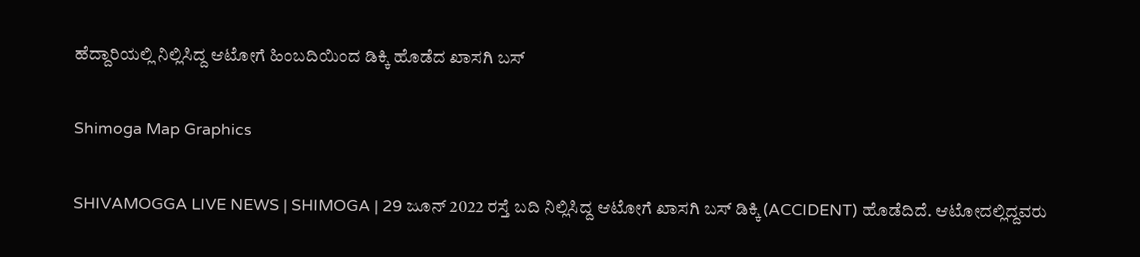ಹೆದ್ದಾರಿಯಲ್ಲಿ ನಿಲ್ಲಿಸಿದ್ದ ಆಟೋಗೆ ಹಿಂಬದಿಯಿಂದ ಡಿಕ್ಕಿ ಹೊಡೆದ ಖಾಸಗಿ ಬಸ್

Shimoga Map Graphics

SHIVAMOGGA LIVE NEWS | SHIMOGA | 29 ಜೂನ್ 2022 ರಸ್ತೆ ಬದಿ ನಿಲ್ಲಿಸಿದ್ದ ಆಟೋಗೆ ಖಾಸಗಿ ಬಸ್ ಡಿಕ್ಕಿ (ACCIDENT) ಹೊಡೆದಿದೆ. ಆಟೋದಲ್ಲಿದ್ದವರು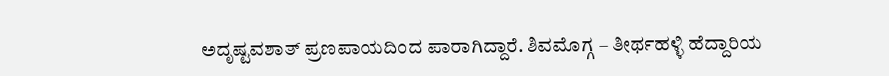ಅದೃಷ್ಟವಶಾತ್ ಪ್ರಣಪಾಯದಿಂದ ಪಾರಾಗಿದ್ದಾರೆ. ಶಿವಮೊಗ್ಗ – ತೀರ್ಥಹಳ್ಳಿ ಹೆದ್ದಾರಿಯ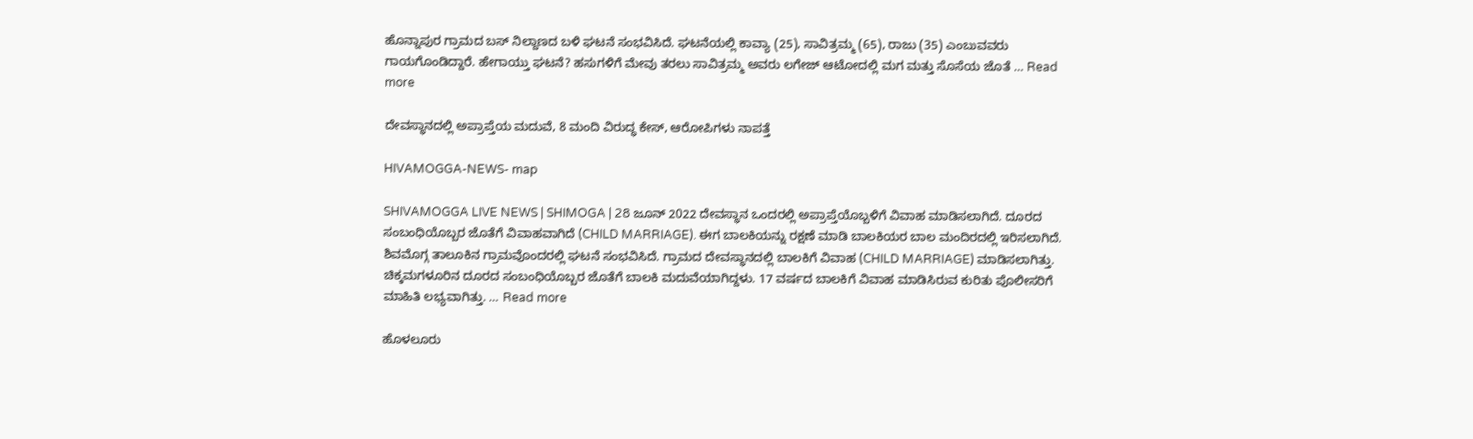ಹೊನ್ನಾಪುರ ಗ್ರಾಮದ ಬಸ್ ನಿಲ್ದಾಣದ ಬಳಿ ಘಟನೆ ಸಂಭವಿಸಿದೆ. ಘಟನೆಯಲ್ಲಿ ಕಾವ್ಯಾ (25), ಸಾವಿತ್ರಮ್ಮ (65), ರಾಜು (35) ಎಂಬುವವರು ಗಾಯಗೊಂಡಿದ್ದಾರೆ. ಹೇಗಾಯ್ತು ಘಟನೆ? ಹಸುಗಳಿಗೆ ಮೇವು ತರಲು ಸಾವಿತ್ರಮ್ಮ ಅವರು ಲಗೇಜ್ ಆಟೋದಲ್ಲಿ ಮಗ ಮತ್ತು ಸೊಸೆಯ ಜೊತೆ … Read more

ದೇವಸ್ಥಾನದಲ್ಲಿ ಅಪ್ರಾಪ್ತೆಯ ಮದುವೆ, 8 ಮಂದಿ ವಿರುದ್ಧ ಕೇಸ್, ಆರೋಪಿಗಳು ನಾಪತ್ತೆ

HIVAMOGGA-NEWS- map

SHIVAMOGGA LIVE NEWS | SHIMOGA | 28 ಜೂನ್ 2022 ದೇವಸ್ಥಾನ ಒಂದರಲ್ಲಿ ಅಪ್ರಾಪ್ತೆಯೊಬ್ಬಳಿಗೆ ವಿವಾಹ ಮಾಡಿಸಲಾಗಿದೆ. ದೂರದ ಸಂಬಂಧಿಯೊಬ್ಬರ ಜೊತೆಗೆ ವಿವಾಹವಾಗಿದೆ (CHILD MARRIAGE). ಈಗ ಬಾಲಕಿಯನ್ನು ರಕ್ಷಣೆ ಮಾಡಿ ಬಾಲಕಿಯರ ಬಾಲ ಮಂದಿರದಲ್ಲಿ ಇರಿಸಲಾಗಿದೆ. ಶಿವಮೊಗ್ಗ ತಾಲೂಕಿನ ಗ್ರಾಮವೊಂದರಲ್ಲಿ ಘಟನೆ ಸಂಭವಿಸಿದೆ. ಗ್ರಾಮದ ದೇವಸ್ಥಾನದಲ್ಲಿ ಬಾಲಕಿಗೆ ವಿವಾಹ (CHILD MARRIAGE) ಮಾಡಿಸಲಾಗಿತ್ತು. ಚಿಕ್ಕಮಗಳೂರಿನ ದೂರದ ಸಂಬಂಧಿಯೊಬ್ಬರ ಜೊತೆಗೆ ಬಾಲಕಿ ಮದುವೆಯಾಗಿದ್ದಳು. 17 ವರ್ಷದ ಬಾಲಕಿಗೆ ವಿವಾಹ ಮಾಡಿಸಿರುವ ಕುರಿತು ಪೊಲೀಸರಿಗೆ ಮಾಹಿತಿ ಲಭ್ಯವಾಗಿತ್ತು. … Read more

ಹೊಳಲೂರು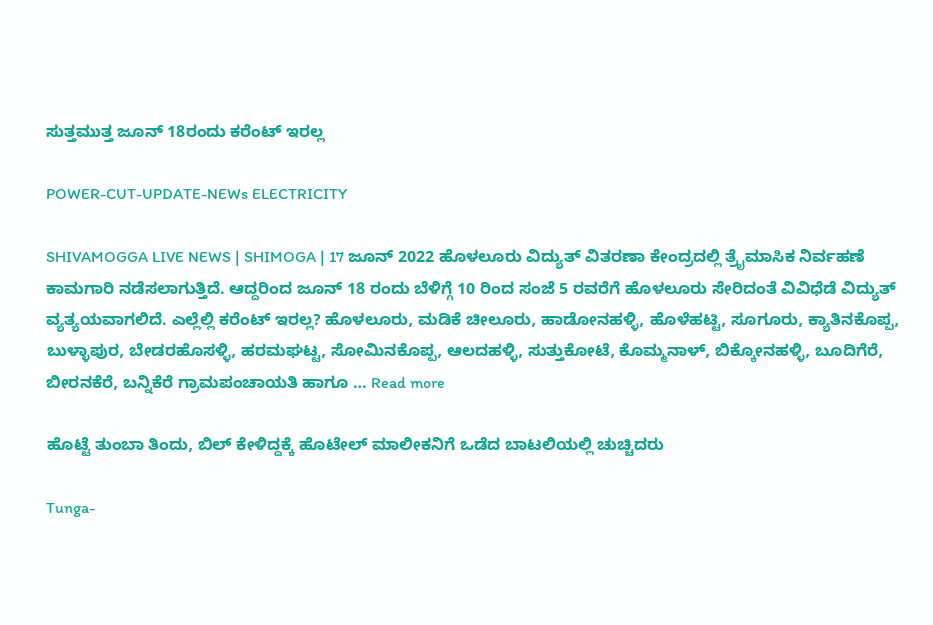ಸುತ್ತಮುತ್ತ ಜೂನ್ 18ರಂದು ಕರೆಂಟ್ ಇರಲ್ಲ

POWER-CUT-UPDATE-NEWs ELECTRICITY

SHIVAMOGGA LIVE NEWS | SHIMOGA | 17 ಜೂನ್ 2022 ಹೊಳಲೂರು ವಿದ್ಯುತ್ ವಿತರಣಾ ಕೇಂದ್ರದಲ್ಲಿ ತ್ರೈಮಾಸಿಕ ನಿರ್ವಹಣೆ ಕಾಮಗಾರಿ ನಡೆಸಲಾಗುತ್ತಿದೆ. ಆದ್ದರಿಂದ ಜೂನ್ 18 ರಂದು ಬೆಳಿಗ್ಗೆ 10 ರಿಂದ ಸಂಜೆ 5 ರವರೆಗೆ ಹೊಳಲೂರು ಸೇರಿದಂತೆ ವಿವಿಧೆಡೆ ವಿದ್ಯುತ್ ವ್ಯತ್ಯಯವಾಗಲಿದೆ. ಎಲ್ಲೆಲ್ಲಿ ಕರೆಂಟ್ ಇರಲ್ಲ? ಹೊಳಲೂರು, ಮಡಿಕೆ ಚೀಲೂರು, ಹಾಡೋನಹಳ್ಳಿ, ಹೊಳೆಹಟ್ಟಿ, ಸೂಗೂರು, ಕ್ಯಾತಿನಕೊಪ್ಪ, ಬುಳ್ಳಾಪುರ, ಬೇಡರಹೊಸಳ್ಳಿ, ಹರಮಘಟ್ಟ, ಸೋಮಿನಕೊಪ್ಪ, ಆಲದಹಳ್ಳಿ, ಸುತ್ತುಕೋಟೆ, ಕೊಮ್ಮನಾಳ್, ಬಿಕ್ಕೋನಹಳ್ಳಿ, ಬೂದಿಗೆರೆ, ಬೀರನಕೆರೆ, ಬನ್ನಿಕೆರೆ ಗ್ರಾಮಪಂಚಾಯತಿ ಹಾಗೂ … Read more

ಹೊಟ್ಟೆ ತುಂಬಾ ತಿಂದು, ಬಿಲ್ ಕೇಳಿದ್ದಕ್ಕೆ ಹೊಟೇಲ್ ಮಾಲೀಕನಿಗೆ ಒಡೆದ ಬಾಟಲಿಯಲ್ಲಿ ಚುಚ್ಚಿದರು

Tunga-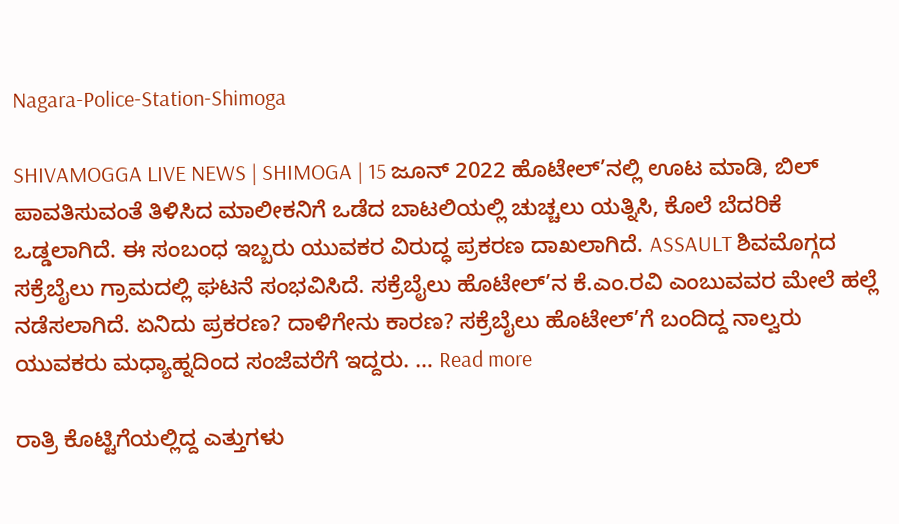Nagara-Police-Station-Shimoga

SHIVAMOGGA LIVE NEWS | SHIMOGA | 15 ಜೂನ್ 2022 ಹೊಟೇಲ್’ನಲ್ಲಿ ಊಟ ಮಾಡಿ, ಬಿಲ್ ಪಾವತಿಸುವಂತೆ ತಿಳಿಸಿದ ಮಾಲೀಕನಿಗೆ ಒಡೆದ ಬಾಟಲಿಯಲ್ಲಿ ಚುಚ್ಚಲು ಯತ್ನಿಸಿ, ಕೊಲೆ ಬೆದರಿಕೆ ಒಡ್ಡಲಾಗಿದೆ. ಈ ಸಂಬಂಧ ಇಬ್ಬರು ಯುವಕರ ವಿರುದ್ಧ ಪ್ರಕರಣ ದಾಖಲಾಗಿದೆ. ASSAULT ಶಿವಮೊಗ್ಗದ ಸಕ್ರೆಬೈಲು ಗ್ರಾಮದಲ್ಲಿ ಘಟನೆ ಸಂಭವಿಸಿದೆ. ಸಕ್ರೆಬೈಲು ಹೊಟೇಲ್’ನ ಕೆ.ಎಂ.ರವಿ ಎಂಬುವವರ ಮೇಲೆ ಹಲ್ಲೆ ನಡೆಸಲಾಗಿದೆ. ಏನಿದು ಪ್ರಕರಣ? ದಾಳಿಗೇನು ಕಾರಣ? ಸಕ್ರೆಬೈಲು ಹೊಟೇಲ್’ಗೆ ಬಂದಿದ್ದ ನಾಲ್ವರು ಯುವಕರು ಮಧ್ಯಾಹ್ನದಿಂದ ಸಂಜೆವರೆಗೆ ಇದ್ದರು. … Read more

ರಾತ್ರಿ ಕೊಟ್ಟಿಗೆಯಲ್ಲಿದ್ದ ಎತ್ತುಗಳು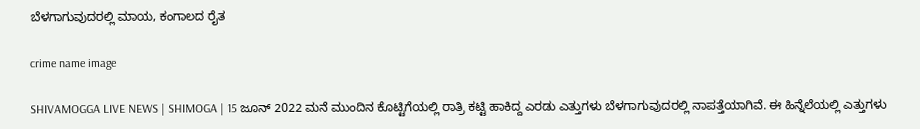ಬೆಳಗಾಗುವುದರಲ್ಲಿ ಮಾಯ, ಕಂಗಾಲದ ರೈತ

crime name image

SHIVAMOGGA LIVE NEWS | SHIMOGA | 15 ಜೂನ್ 2022 ಮನೆ ಮುಂದಿನ ಕೊಟ್ಟಿಗೆಯಲ್ಲಿ ರಾತ್ರಿ ಕಟ್ಟಿ ಹಾಕಿದ್ದ ಎರಡು ಎತ್ತುಗಳು ಬೆಳಗಾಗುವುದರಲ್ಲಿ ನಾಪತ್ತೆಯಾಗಿವೆ. ಈ ಹಿನ್ನೆಲೆಯಲ್ಲಿ ಎತ್ತುಗಳು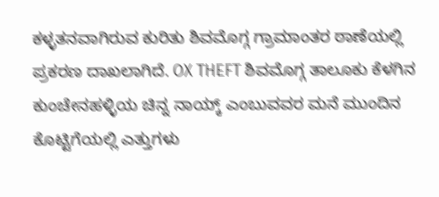ಕಳ್ಳತನವಾಗಿರುವ ಕುರಿತು ಶಿವಮೊಗ್ಗ ಗ್ರಾಮಾಂತರ ಠಾಣೆಯಲ್ಲಿ ಪ್ರಕರಣ ದಾಖಲಾಗಿದೆ. OX THEFT ಶಿವಮೊಗ್ಗ ತಾಲೂಕು ಕೆಳಗಿನ ಕುಂಚೇನಹಳ್ಳಿಯ ಚಿನ್ನ ನಾಯ್ಕ್ ಎಂಬುವವರ ಮನೆ ಮುಂದಿನ ಕೊಟ್ಟಿಗೆಯಲ್ಲಿ ಎತ್ತುಗಳು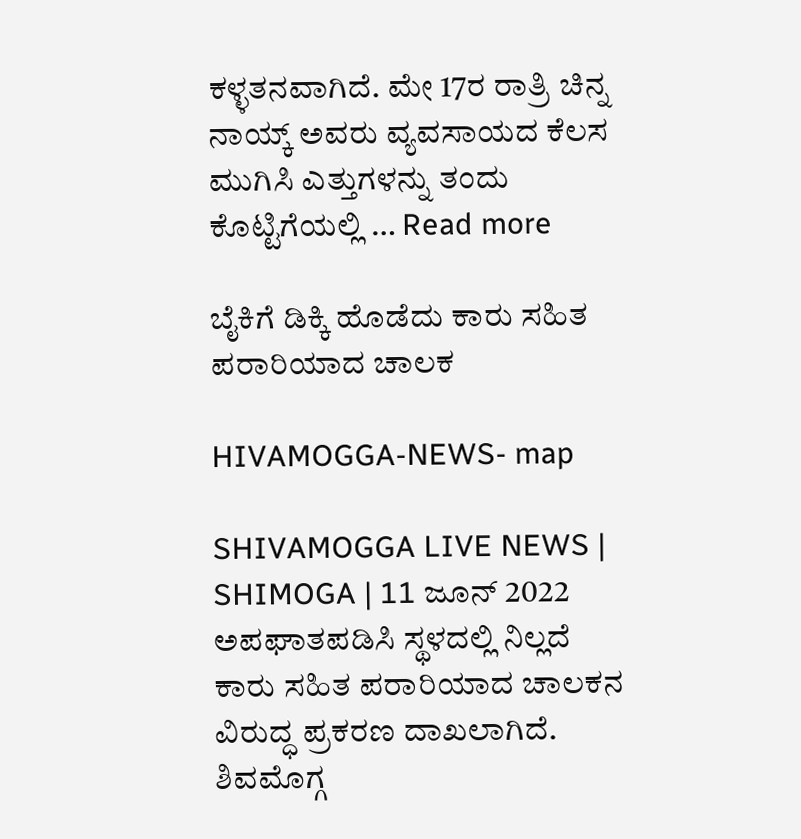ಕಳ್ಳತನವಾಗಿದೆ. ಮೇ 17ರ ರಾತ್ರಿ ಚಿನ್ನ ನಾಯ್ಕ್ ಅವರು ವ್ಯವಸಾಯದ ಕೆಲಸ ಮುಗಿಸಿ ಎತ್ತುಗಳನ್ನು ತಂದು ಕೊಟ್ಟಿಗೆಯಲ್ಲಿ … Read more

ಬೈಕಿಗೆ ಡಿಕ್ಕಿ ಹೊಡೆದು ಕಾರು ಸಹಿತ ಪರಾರಿಯಾದ ಚಾಲಕ

HIVAMOGGA-NEWS- map

SHIVAMOGGA LIVE NEWS | SHIMOGA | 11 ಜೂನ್ 2022 ಅಪಘಾತಪಡಿಸಿ ಸ್ಥಳದಲ್ಲಿ ನಿಲ್ಲದೆ ಕಾರು ಸಹಿತ ಪರಾರಿಯಾದ ಚಾಲಕನ ವಿರುದ್ಧ ಪ್ರಕರಣ ದಾಖಲಾಗಿದೆ. ಶಿವಮೊಗ್ಗ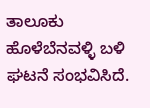ತಾಲೂಕು ಹೊಳೆಬೆನವಳ್ಳಿ ಬಳಿ ಘಟನೆ ಸಂಭವಿಸಿದೆ.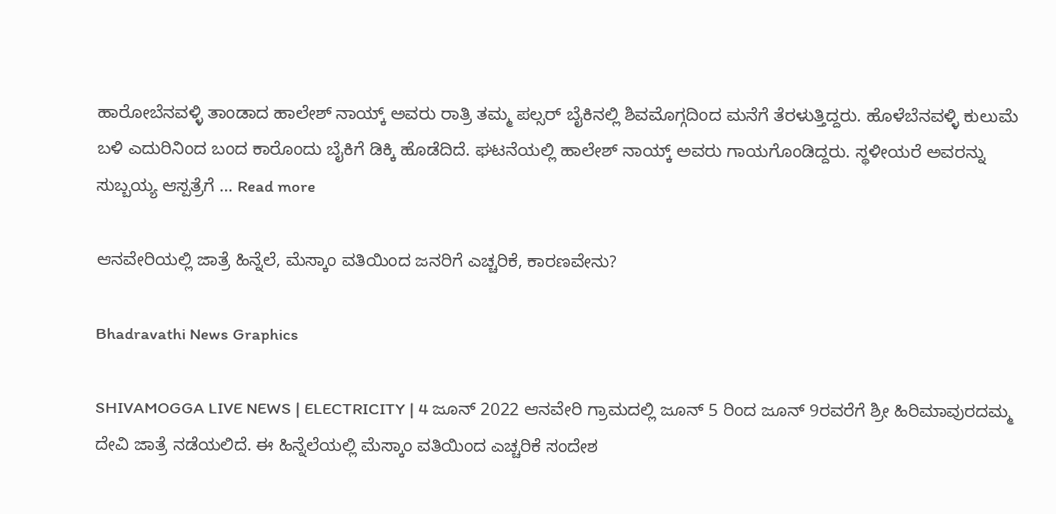ಹಾರೋಬೆನವಳ್ಳಿ ತಾಂಡಾದ ಹಾಲೇಶ್ ನಾಯ್ಕ್ ಅವರು ರಾತ್ರಿ ತಮ್ಮ ಪಲ್ಸರ್ ಬೈಕಿನಲ್ಲಿ ಶಿವಮೊಗ್ಗದಿಂದ ಮನೆಗೆ ತೆರಳುತ್ತಿದ್ದರು. ಹೊಳೆಬೆನವಳ್ಳಿ ಕುಲುಮೆ ಬಳಿ ಎದುರಿನಿಂದ ಬಂದ ಕಾರೊಂದು ಬೈಕಿಗೆ ಡಿಕ್ಕಿ ಹೊಡೆದಿದೆ. ಘಟನೆಯಲ್ಲಿ ಹಾಲೇಶ್ ನಾಯ್ಕ್ ಅವರು ಗಾಯಗೊಂಡಿದ್ದರು. ಸ್ಥಳೀಯರೆ ಅವರನ್ನು ಸುಬ್ಬಯ್ಯ ಆಸ್ಪತ್ರೆಗೆ … Read more

ಆನವೇರಿಯಲ್ಲಿ ಜಾತ್ರೆ ಹಿನ್ನೆಲೆ, ಮೆಸ್ಕಾಂ ವತಿಯಿಂದ ಜನರಿಗೆ ಎಚ್ಚರಿಕೆ, ಕಾರಣವೇನು?

Bhadravathi News Graphics

SHIVAMOGGA LIVE NEWS | ELECTRICITY | 4 ಜೂನ್ 2022 ಆನವೇರಿ ಗ್ರಾಮದಲ್ಲಿ ಜೂನ್ 5 ರಿಂದ ಜೂನ್ 9ರವರೆಗೆ ಶ್ರೀ ಹಿರಿಮಾವುರದಮ್ಮ ದೇವಿ ಜಾತ್ರೆ ನಡೆಯಲಿದೆ. ಈ ಹಿನ್ನೆಲೆಯಲ್ಲಿ ಮೆಸ್ಕಾಂ ವತಿಯಿಂದ ಎಚ್ಚರಿಕೆ ಸಂದೇಶ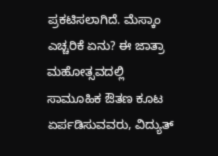ಪ್ರಕಟಿಸಲಾಗಿದೆ. ಮೆಸ್ಕಾಂ ಎಚ್ಚರಿಕೆ ಏನು? ಈ ಜಾತ್ರಾ ಮಹೋತ್ಸವದಲ್ಲಿ ಸಾಮೂಹಿಕ ಔತಣ ಕೂಟ ಏರ್ಪಡಿಸುವವರು, ವಿದ್ಯುತ್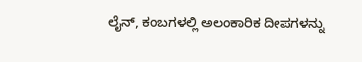ಲೈನ್, ಕಂಬಗಳಲ್ಲಿ ಅಲಂಕಾರಿಕ ದೀಪಗಳನ್ನು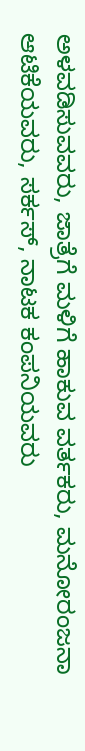ಅಳವಡಿಸುವವರು, ಜಾತ್ರೆಗೆ ಮಳಿಗೆ ಹಾಕುವ ವರ್ತಕರು, ಮನೋರಂಜನಾ ಆಟಿಕೆಯವರು, ಸರ್ಕಸ್, ನಾಟಕ ಕಂಪನಿಯವರು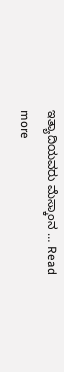ಇತ್ಯಾದಿಯವರು ಮೆಸ್ಕಾಂನ … Read more